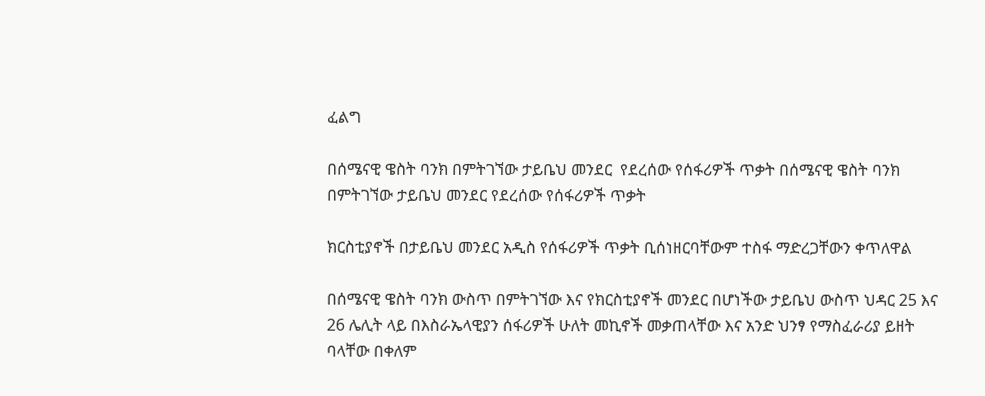ፈልግ

በሰሜናዊ ዌስት ባንክ በምትገኘው ታይቤህ መንደር  የደረሰው የሰፋሪዎች ጥቃት በሰሜናዊ ዌስት ባንክ በምትገኘው ታይቤህ መንደር የደረሰው የሰፋሪዎች ጥቃት

ክርስቲያኖች በታይቤህ መንደር አዲስ የሰፋሪዎች ጥቃት ቢሰነዘርባቸውም ተስፋ ማድረጋቸውን ቀጥለዋል

በሰሜናዊ ዌስት ባንክ ውስጥ በምትገኘው እና የክርስቲያኖች መንደር በሆነችው ታይቤህ ውስጥ ህዳር 25 እና 26 ሌሊት ላይ በእስራኤላዊያን ሰፋሪዎች ሁለት መኪኖች መቃጠላቸው እና አንድ ህንፃ የማስፈራሪያ ይዘት ባላቸው በቀለም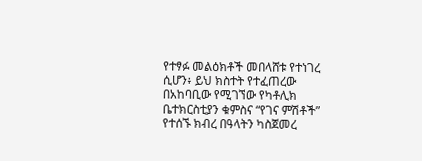የተፃፉ መልዕክቶች መበላሸቱ የተነገረ ሲሆን፥ ይህ ክስተት የተፈጠረው በአከባቢው የሚገኘው የካቶሊክ ቤተክርስቲያን ቁምስና “የገና ምሽቶች” የተሰኙ ክብረ በዓላትን ካስጀመረ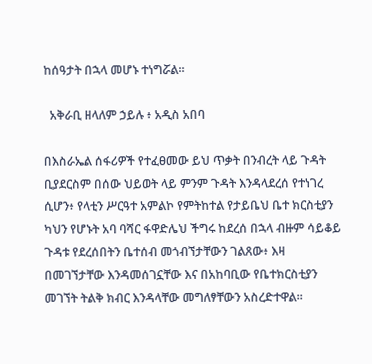ከሰዓታት በኋላ መሆኑ ተነግሯል።

  አቅራቢ ዘላለም ኃይሉ ፥ አዲስ አበባ

በእስራኤል ሰፋሪዎች የተፈፀመው ይህ ጥቃት በንብረት ላይ ጉዳት ቢያደርስም በሰው ህይወት ላይ ምንም ጉዳት እንዳላደረሰ የተነገረ ሲሆን፥ የላቲን ሥርዓተ አምልኮ የምትከተል የታይቤህ ቤተ ክርስቲያን ካህን የሆኑት አባ ባሻር ፋዋድሌህ ችግሩ ከደረሰ በኋላ ብዙም ሳይቆይ ጉዳቱ የደረሰበትን ቤተሰብ መጎብኘታቸውን ገልጸው፥ እዛ በመገኘታቸው እንዳመሰገኗቸው እና በአከባቢው የቤተክርስቲያን መገኘት ትልቅ ክብር እንዳላቸው መግለፃቸውን አስረድተዋል።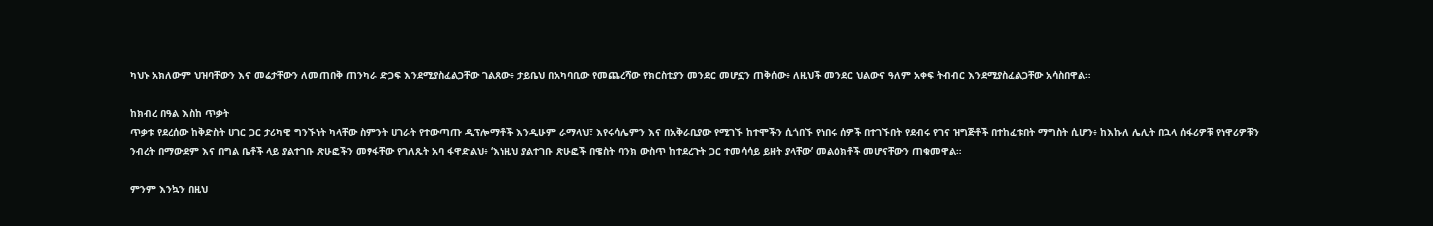ካህኑ አክለውም ህዝባቸውን እና መሬታቸውን ለመጠበቅ ጠንካራ ድጋፍ እንደሚያስፈልጋቸው ገልጸው፥ ታይቤህ በአካባቢው የመጨረሻው የክርስቲያን መንደር መሆኗን ጠቅሰው፥ ለዚህች መንደር ህልውና ዓለም አቀፍ ትብብር እንደሚያስፈልጋቸው አሳስበዋል።

ከክብረ በዓል እስከ ጥቃት
ጥቃቱ የደረሰው ከቅድስት ሀገር ጋር ታሪካዊ ግንኙነት ካላቸው ስምንት ሀገራት የተውጣጡ ዲፕሎማቶች እንዲሁም ራማላህ፣ እየሩሳሌምን እና በአቅራቢያው የሚገኙ ከተሞችን ሲጎበኙ የነበሩ ሰዎች በተገኙበት የደብሩ የገና ዝግጅቶች በተከፈቱበት ማግስት ሲሆን፥ ከእኩለ ሌሊት በኋላ ሰፋሪዎቹ የነዋሪዎቹን ንብረት በማውደም እና በግል ቤቶች ላይ ያልተገቡ ጽሁፎችን መፃፋቸው የገለጹት አባ ፋዋድልህ፥ ‘እነዚህ ያልተገቡ ጽሁፎች በዌስት ባንክ ውስጥ ከተደረጉት ጋር ተመሳሳይ ይዘት ያላቸው’ መልዕክቶች መሆናቸውን ጠቁመዋል።

ምንም እንኳን በዚህ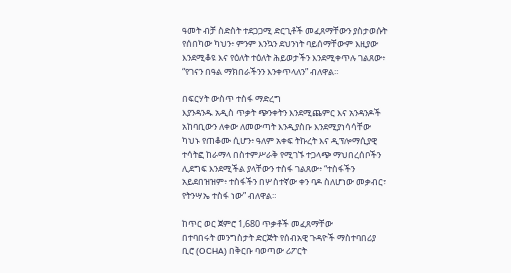ዓመት ብቻ ስድስት ተደጋጋሚ ድርጊቶች መፈጸማቸውን ያስታወሱት የሰበካው ካህን፥ ምንም እንኳን ደህንነት ባይሰማቸውም እዚያው እንደሚቆዩ እና የዕለት ተዕለት ሕይወታችን እንደሚቀጥሉ ገልጸው፥ “የገናን በዓል ማክበራችንን እንቀጥላለን” ብለዋል።

በፍርሃት ውስጥ ተስፋ ማድረግ
እያንዳንዱ አዲስ ጥቃት ጭንቀትን እንደሚጨምር እና አንዳንዶች አከባቢውን ለቀው ለመውጣት እንዲያስቡ እንደሚያነሳሳቸው ካህኑ የጠቆሙ ሲሆን፥ ዓለም አቀፍ ትኩረት እና ዲፕሎማሲያዊ ተሳትፎ ከራማላ በስተምሥራቅ የሚገኙ ተጋላጭ ማህበረሰቦችን ሊደግፍ እንደሚችል ያላቸውን ተስፋ ገልጸው፥ “ተስፋችን አይደበዝዝም፥ ተስፋችን በሦስተኛው ቀን ባዶ ስለሆነው መቃብር፣ የትንሣኤ ተስፋ ነው” ብለዋል።

ከጥር ወር ጀምሮ 1,680 ጥቃቶች መፈጸማቸው
በተባበሩት መንግስታት ድርጅት የሰብአዊ ጉዳዮች ማስተባበሪያ ቢሮ (OCHA) በቅርቡ ባወጣው ሪፖርት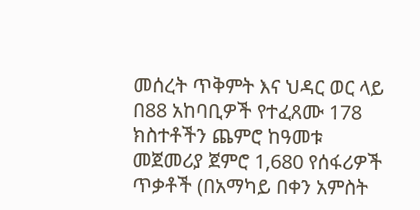መሰረት ጥቅምት እና ህዳር ወር ላይ በ88 አከባቢዎች የተፈጸሙ 178 ክስተቶችን ጨምሮ ከዓመቱ መጀመሪያ ጀምሮ 1,680 የሰፋሪዎች ጥቃቶች (በአማካይ በቀን አምስት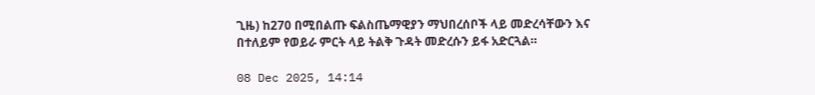ጊዜ) ከ270 በሚበልጡ ፍልስጤማዊያን ማህበረሰቦች ላይ መድረሳቸውን እና በተለይም የወይራ ምርት ላይ ትልቅ ጉዳት መድረሱን ይፋ አድርጓል።

08 Dec 2025, 14:14